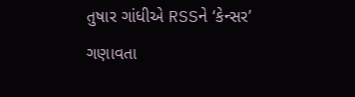તુષાર ગાંધીએ RSSને ‘કેન્સર’ ગણાવતા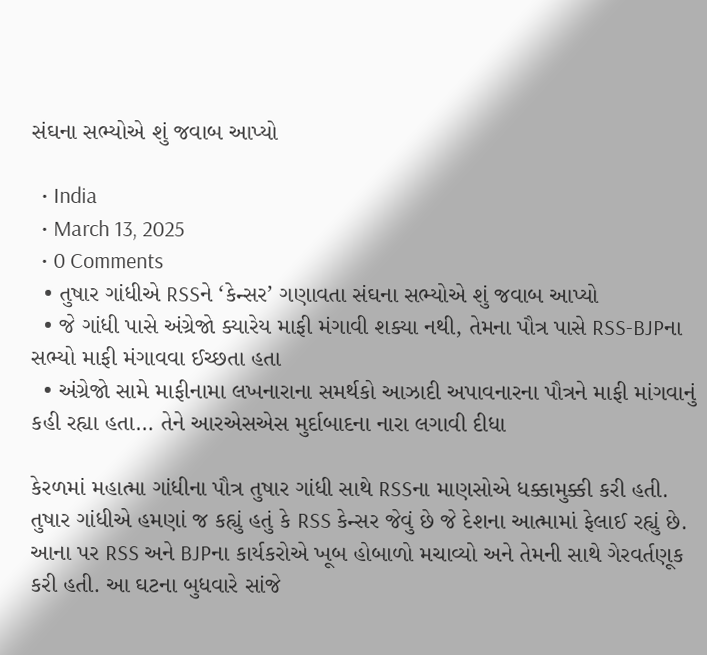સંઘના સભ્યોએ શું જવાબ આપ્યો

  • India
  • March 13, 2025
  • 0 Comments
  • તુષાર ગાંધીએ RSSને ‘કેન્સર’ ગણાવતા સંઘના સભ્યોએ શું જવાબ આપ્યો
  • જે ગાંધી પાસે અંગ્રેજો ક્યારેય માફી મંગાવી શક્યા નથી, તેમના પૌત્ર પાસે RSS-BJPના સભ્યો માફી મંગાવવા ઈચ્છતા હતા
  • અંગ્રેજો સામે માફીનામા લખનારાના સમર્થકો આઝાદી અપાવનારના પૌત્રને માફી માંગવાનું કહી રહ્યા હતા… તેને આરએસએસ મુર્દાબાદના નારા લગાવી દીધા

કેરળમાં મહાત્મા ગાંધીના પૌત્ર તુષાર ગાંધી સાથે RSSના માણસોએ ધક્કામુક્કી કરી હતી. તુષાર ગાંધીએ હમણાં જ કહ્યું હતું કે RSS કેન્સર જેવું છે જે દેશના આત્મામાં ફેલાઈ રહ્યું છે. આના પર RSS અને BJPના કાર્યકરોએ ખૂબ હોબાળો મચાવ્યો અને તેમની સાથે ગેરવર્તણૂક કરી હતી. આ ઘટના બુધવારે સાંજે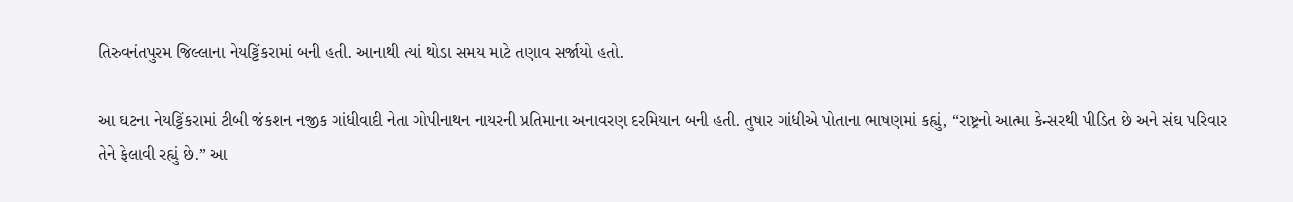તિરુવનંતપુરમ જિલ્લાના નેયટ્ટિંકરામાં બની હતી. આનાથી ત્યાં થોડા સમય માટે તણાવ સર્જાયો હતો.

આ ઘટના નેયટ્ટિંકરામાં ટીબી જંકશન નજીક ગાંધીવાદી નેતા ગોપીનાથન નાયરની પ્રતિમાના અનાવરણ દરમિયાન બની હતી. તુષાર ગાંધીએ પોતાના ભાષણમાં કહ્યું, “રાષ્ટ્રનો આત્મા કેન્સરથી પીડિત છે અને સંઘ પરિવાર તેને ફેલાવી રહ્યું છે.” આ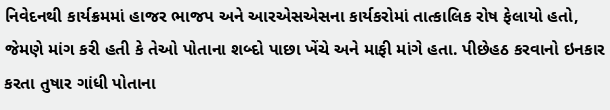નિવેદનથી કાર્યક્રમમાં હાજર ભાજપ અને આરએસએસના કાર્યકરોમાં તાત્કાલિક રોષ ફેલાયો હતો, જેમણે માંગ કરી હતી કે તેઓ પોતાના શબ્દો પાછા ખેંચે અને માફી માંગે હતા. પીછેહઠ કરવાનો ઇનકાર કરતા તુષાર ગાંધી પોતાના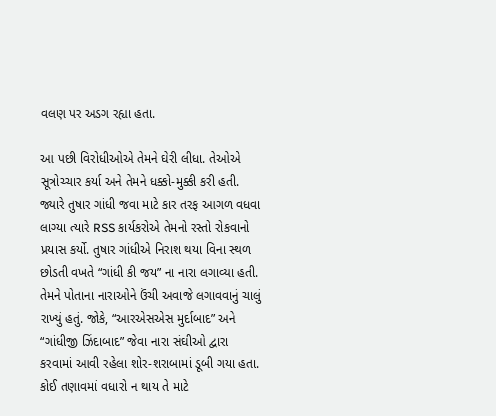વલણ પર અડગ રહ્યા હતા.

આ પછી વિરોધીઓએ તેમને ઘેરી લીધા. તેઓએ સૂત્રોચ્ચાર કર્યા અને તેમને ધક્કો-મુક્કી કરી હતી. જ્યારે તુષાર ગાંધી જવા માટે કાર તરફ આગળ વધવા લાગ્યા ત્યારે RSS કાર્યકરોએ તેમનો રસ્તો રોકવાનો પ્રયાસ કર્યો. તુષાર ગાંધીએ નિરાશ થયા વિના સ્થળ છોડતી વખતે “ગાંધી કી જય” ના નારા લગાવ્યા હતી. તેમને પોતાના નારાઓને ઉંચી અવાજે લગાવવાનું ચાલું રાખ્યું હતું. જોકે, “આરએસએસ મુર્દાબાદ” અને “ગાંધીજી ઝિંદાબાદ” જેવા નારા સંઘીઓ દ્વારા કરવામાં આવી રહેલા શોર-શરાબામાં ડૂબી ગયા હતા. કોઈ તણાવમાં વધારો ન થાય તે માટે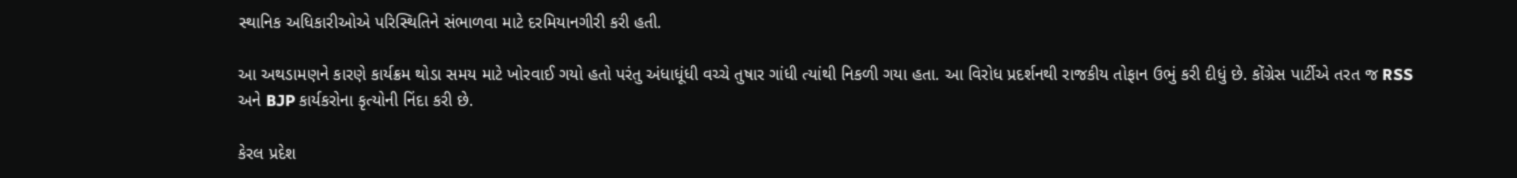સ્થાનિક અધિકારીઓએ પરિસ્થિતિને સંભાળવા માટે દરમિયાનગીરી કરી હતી.

આ અથડામણને કારણે કાર્યક્રમ થોડા સમય માટે ખોરવાઈ ગયો હતો પરંતુ અંધાધૂંધી વચ્ચે તુષાર ગાંધી ત્યાંથી નિકળી ગયા હતા. આ વિરોધ પ્રદર્શનથી રાજકીય તોફાન ઉભું કરી દીધું છે. કોંગ્રેસ પાર્ટીએ તરત જ RSS અને BJP કાર્યકરોના કૃત્યોની નિંદા કરી છે.

કેરલ પ્રદેશ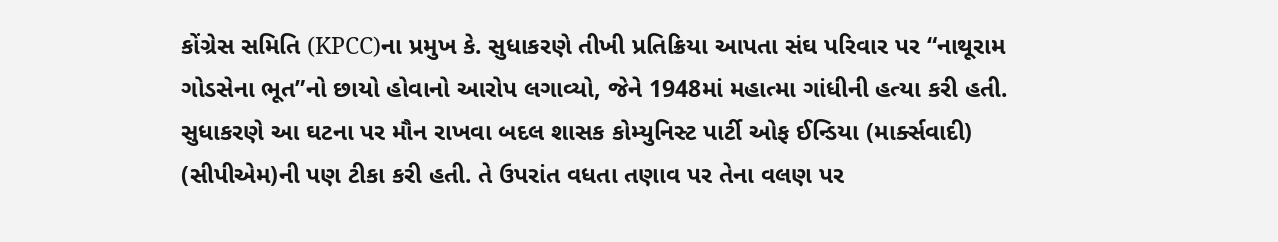કોંગ્રેસ સમિતિ (KPCC)ના પ્રમુખ કે. સુધાકરણે તીખી પ્રતિક્રિયા આપતા સંઘ પરિવાર પર “નાથૂરામ ગોડસેના ભૂત”નો છાયો હોવાનો આરોપ લગાવ્યો, જેને 1948માં મહાત્મા ગાંધીની હત્યા કરી હતી. સુધાકરણે આ ઘટના પર મૌન રાખવા બદલ શાસક કોમ્યુનિસ્ટ પાર્ટી ઓફ ઈન્ડિયા (માર્ક્સવાદી) (સીપીએમ)ની પણ ટીકા કરી હતી. તે ઉપરાંત વધતા તણાવ પર તેના વલણ પર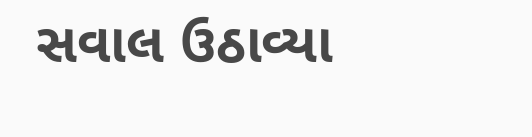સવાલ ઉઠાવ્યા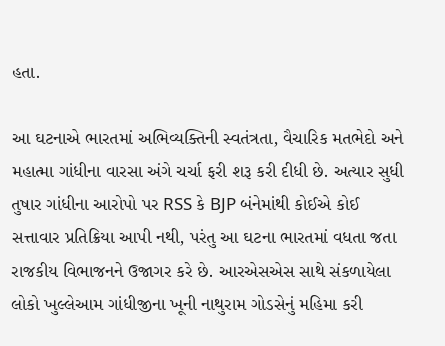હતા.

આ ઘટનાએ ભારતમાં અભિવ્યક્તિની સ્વતંત્રતા, વૈચારિક મતભેદો અને મહાત્મા ગાંધીના વારસા અંગે ચર્ચા ફરી શરૂ કરી દીધી છે. અત્યાર સુધી તુષાર ગાંધીના આરોપો પર RSS કે BJP બંનેમાંથી કોઈએ કોઈ સત્તાવાર પ્રતિક્રિયા આપી નથી, પરંતુ આ ઘટના ભારતમાં વધતા જતા રાજકીય વિભાજનને ઉજાગર કરે છે. આરએસએસ સાથે સંકળાયેલા લોકો ખુલ્લેઆમ ગાંધીજીના ખૂની નાથુરામ ગોડસેનું મહિમા કરી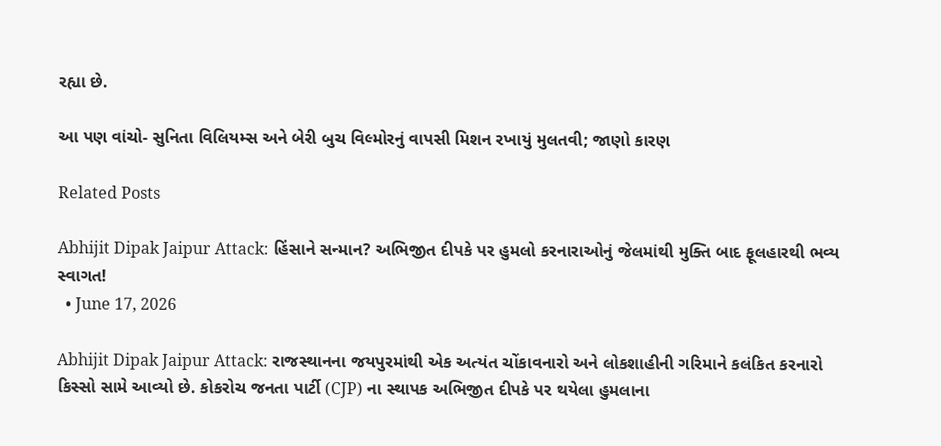રહ્યા છે.

આ પણ વાંચો- સુનિતા વિલિયમ્સ અને બેરી બુચ વિલ્મોરનું વાપસી મિશન રખાયું મુલતવી; જાણો કારણ

Related Posts

Abhijit Dipak Jaipur Attack: હિંસાને સન્માન? અભિજીત દીપકે પર હુમલો કરનારાઓનું જેલમાંથી મુક્તિ બાદ ફૂલહારથી ભવ્ય સ્વાગત!
  • June 17, 2026

Abhijit Dipak Jaipur Attack: રાજસ્થાનના જયપુરમાંથી એક અત્યંત ચોંકાવનારો અને લોકશાહીની ગરિમાને કલંકિત કરનારો કિસ્સો સામે આવ્યો છે. કોકરોચ જનતા પાર્ટી (CJP) ના સ્થાપક અભિજીત દીપકે પર થયેલા હુમલાના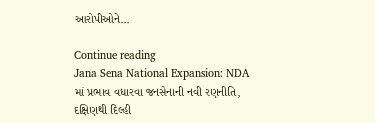આરોપીઓને…

Continue reading
Jana Sena National Expansion: NDA માં પ્રભાવ વધારવા જનસેનાની નવી રણનીતિ, દક્ષિણથી દિલ્હી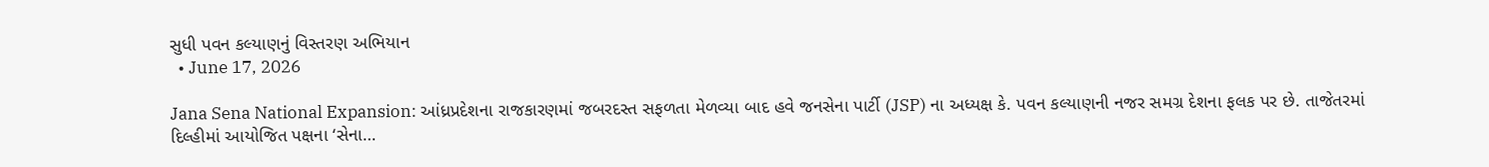સુધી પવન કલ્યાણનું વિસ્તરણ અભિયાન
  • June 17, 2026

Jana Sena National Expansion: આંધ્રપ્રદેશના રાજકારણમાં જબરદસ્ત સફળતા મેળવ્યા બાદ હવે જનસેના પાર્ટી (JSP) ના અધ્યક્ષ કે. પવન કલ્યાણની નજર સમગ્ર દેશના ફલક પર છે. તાજેતરમાં દિલ્હીમાં આયોજિત પક્ષના ‘સેના…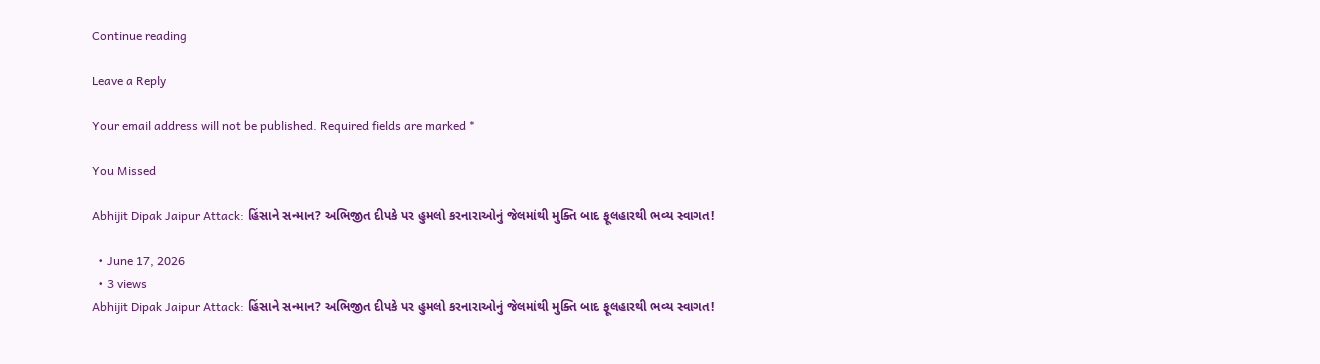Continue reading

Leave a Reply

Your email address will not be published. Required fields are marked *

You Missed

Abhijit Dipak Jaipur Attack: હિંસાને સન્માન? અભિજીત દીપકે પર હુમલો કરનારાઓનું જેલમાંથી મુક્તિ બાદ ફૂલહારથી ભવ્ય સ્વાગત!

  • June 17, 2026
  • 3 views
Abhijit Dipak Jaipur Attack: હિંસાને સન્માન? અભિજીત દીપકે પર હુમલો કરનારાઓનું જેલમાંથી મુક્તિ બાદ ફૂલહારથી ભવ્ય સ્વાગત!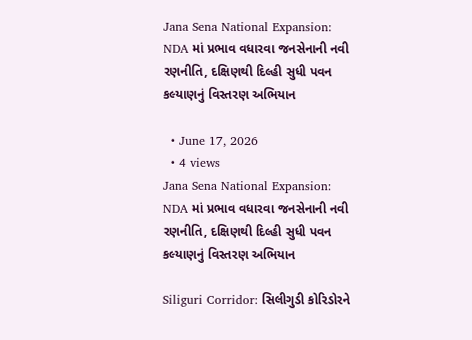Jana Sena National Expansion: NDA માં પ્રભાવ વધારવા જનસેનાની નવી રણનીતિ, દક્ષિણથી દિલ્હી સુધી પવન કલ્યાણનું વિસ્તરણ અભિયાન

  • June 17, 2026
  • 4 views
Jana Sena National Expansion: NDA માં પ્રભાવ વધારવા જનસેનાની નવી રણનીતિ, દક્ષિણથી દિલ્હી સુધી પવન કલ્યાણનું વિસ્તરણ અભિયાન

Siliguri Corridor: સિલીગુડી કોરિડોરને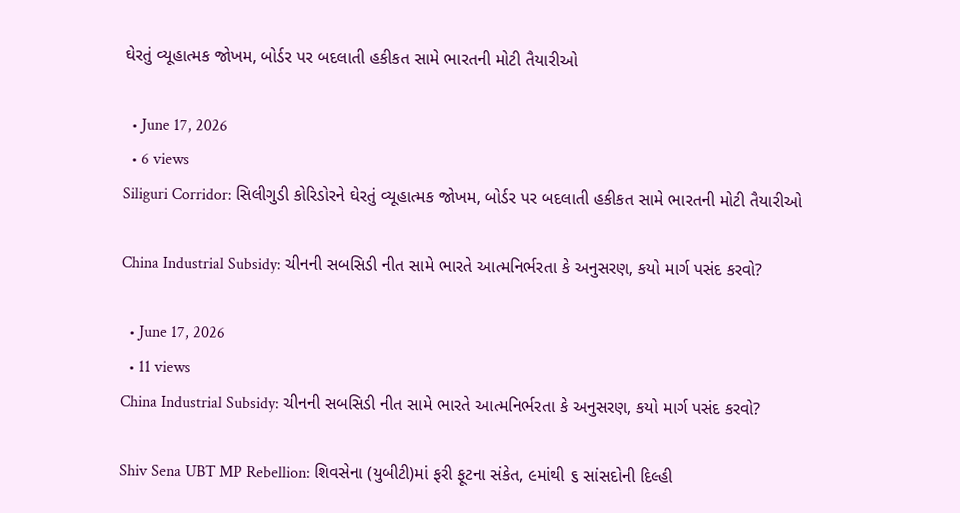ઘેરતું વ્યૂહાત્મક જોખમ, બોર્ડર પર બદલાતી હકીકત સામે ભારતની મોટી તૈયારીઓ

  • June 17, 2026
  • 6 views
Siliguri Corridor: સિલીગુડી કોરિડોરને ઘેરતું વ્યૂહાત્મક જોખમ, બોર્ડર પર બદલાતી હકીકત સામે ભારતની મોટી તૈયારીઓ

China Industrial Subsidy: ચીનની સબસિડી નીત સામે ભારતે આત્મનિર્ભરતા કે અનુસરણ, કયો માર્ગ પસંદ કરવો?

  • June 17, 2026
  • 11 views
China Industrial Subsidy: ચીનની સબસિડી નીત સામે ભારતે આત્મનિર્ભરતા કે અનુસરણ, કયો માર્ગ પસંદ કરવો?

Shiv Sena UBT MP Rebellion: શિવસેના (યુબીટી)માં ફરી ફૂટના સંકેત, ૯માંથી ૬ સાંસદોની દિલ્હી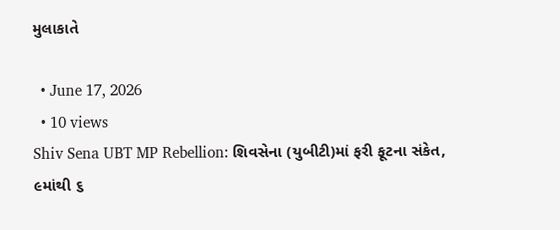મુલાકાતે

  • June 17, 2026
  • 10 views
Shiv Sena UBT MP Rebellion: શિવસેના (યુબીટી)માં ફરી ફૂટના સંકેત, ૯માંથી ૬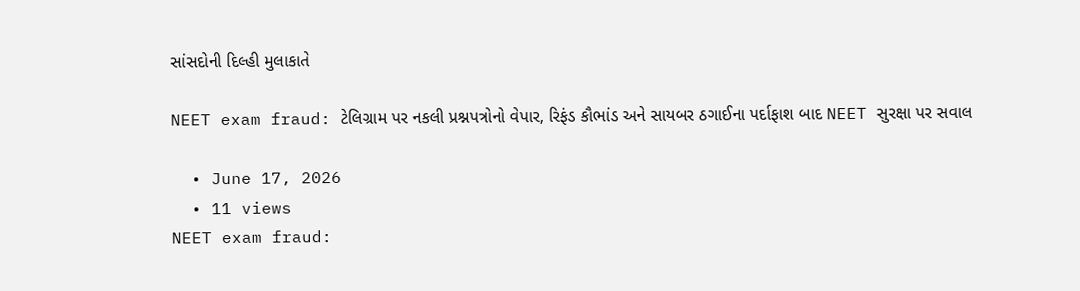સાંસદોની દિલ્હી મુલાકાતે

NEET exam fraud: ટેલિગ્રામ પર નકલી પ્રશ્નપત્રોનો વેપાર, રિફંડ કૌભાંડ અને સાયબર ઠગાઈના પર્દાફાશ બાદ NEET સુરક્ષા પર સવાલ

  • June 17, 2026
  • 11 views
NEET exam fraud: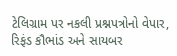ટેલિગ્રામ પર નકલી પ્રશ્નપત્રોનો વેપાર, રિફંડ કૌભાંડ અને સાયબર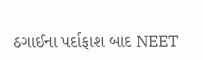ઠગાઈના પર્દાફાશ બાદ NEET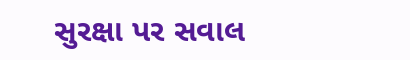સુરક્ષા પર સવાલ